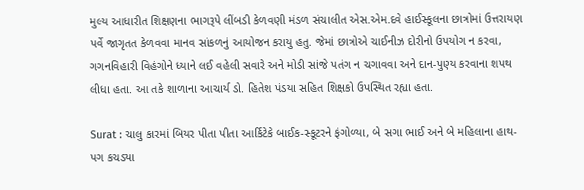મુલ્ય આધારીત શિક્ષણના ભાગરૂપે લીંબડી કેળવણી મંડળ સંચાલીત એસ.એમ.દવે હાઈસ્કૂલના છાત્રોમાં ઉત્તરાયણ પર્વે જાગૃતત કેળવવા માનવ સાંકળનું આયોજન કરાયુ હતુ. જેમાં છાત્રોએ ચાઈનીઝ દોરીનો ઉપયોગ ન કરવા, ગગનવિહારી વિહંગોને ધ્યાને લઈ વહેલી સવારે અને મોડી સાંજે પતંગ ન ચગાવવા અને દાન-પુણ્ય કરવાના શપથ લીધા હતા. આ તકે શાળાના આચાર્ય ડો. હિતેશ પંડયા સહિત શિક્ષકો ઉપસ્થિત રહ્યા હતા.

Surat : ચાલુ કારમાં બિયર પીતા પીતા આર્કિટેકે બાઈક-સ્કૂટરને ફંગોળ્યા, બે સગા ભાઈ અને બે મહિલાના હાથ-પગ કચડ્યા